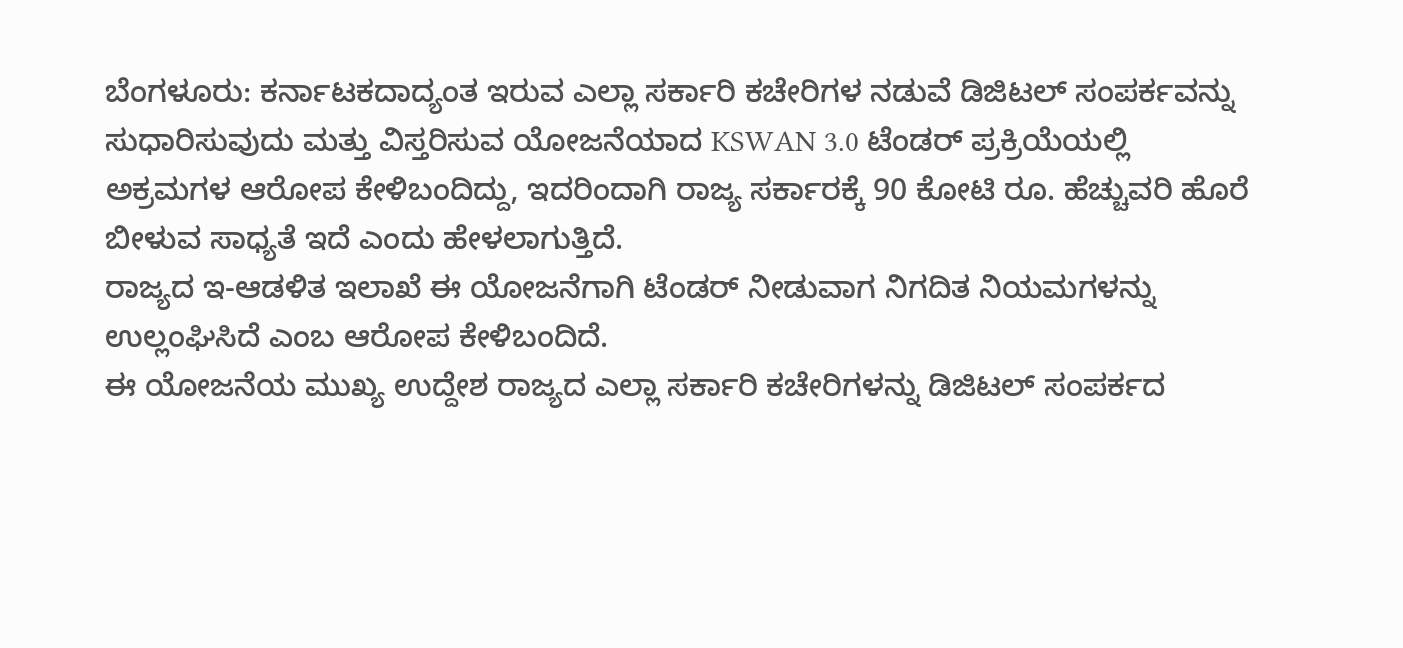ಬೆಂಗಳೂರು: ಕರ್ನಾಟಕದಾದ್ಯಂತ ಇರುವ ಎಲ್ಲಾ ಸರ್ಕಾರಿ ಕಚೇರಿಗಳ ನಡುವೆ ಡಿಜಿಟಲ್ ಸಂಪರ್ಕವನ್ನು ಸುಧಾರಿಸುವುದು ಮತ್ತು ವಿಸ್ತರಿಸುವ ಯೋಜನೆಯಾದ KSWAN 3.0 ಟೆಂಡರ್ ಪ್ರಕ್ರಿಯೆಯಲ್ಲಿ ಅಕ್ರಮಗಳ ಆರೋಪ ಕೇಳಿಬಂದಿದ್ದು, ಇದರಿಂದಾಗಿ ರಾಜ್ಯ ಸರ್ಕಾರಕ್ಕೆ 90 ಕೋಟಿ ರೂ. ಹೆಚ್ಚುವರಿ ಹೊರೆ ಬೀಳುವ ಸಾಧ್ಯತೆ ಇದೆ ಎಂದು ಹೇಳಲಾಗುತ್ತಿದೆ.
ರಾಜ್ಯದ ಇ-ಆಡಳಿತ ಇಲಾಖೆ ಈ ಯೋಜನೆಗಾಗಿ ಟೆಂಡರ್ ನೀಡುವಾಗ ನಿಗದಿತ ನಿಯಮಗಳನ್ನು ಉಲ್ಲಂಘಿಸಿದೆ ಎಂಬ ಆರೋಪ ಕೇಳಿಬಂದಿದೆ.
ಈ ಯೋಜನೆಯ ಮುಖ್ಯ ಉದ್ದೇಶ ರಾಜ್ಯದ ಎಲ್ಲಾ ಸರ್ಕಾರಿ ಕಚೇರಿಗಳನ್ನು ಡಿಜಿಟಲ್ ಸಂಪರ್ಕದ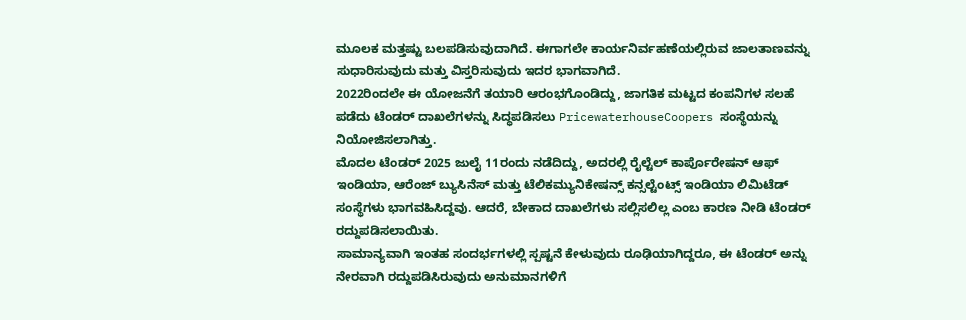ಮೂಲಕ ಮತ್ತಷ್ಟು ಬಲಪಡಿಸುವುದಾಗಿದೆ. ಈಗಾಗಲೇ ಕಾರ್ಯನಿರ್ವಹಣೆಯಲ್ಲಿರುವ ಜಾಲತಾಣವನ್ನು ಸುಧಾರಿಸುವುದು ಮತ್ತು ವಿಸ್ತರಿಸುವುದು ಇದರ ಭಾಗವಾಗಿದೆ.
2022ರಿಂದಲೇ ಈ ಯೋಜನೆಗೆ ತಯಾರಿ ಆರಂಭಗೊಂಡಿದ್ದು, ಜಾಗತಿಕ ಮಟ್ಟದ ಕಂಪನಿಗಳ ಸಲಹೆ ಪಡೆದು ಟೆಂಡರ್ ದಾಖಲೆಗಳನ್ನು ಸಿದ್ಧಪಡಿಸಲು PricewaterhouseCoopers ಸಂಸ್ಥೆಯನ್ನು ನಿಯೋಜಿಸಲಾಗಿತ್ತು.
ಮೊದಲ ಟೆಂಡರ್ 2025 ಜುಲೈ 11ರಂದು ನಡೆದಿದ್ದು, ಅದರಲ್ಲಿ ರೈಲ್ಟೆಲ್ ಕಾರ್ಪೊರೇಷನ್ ಆಫ್ ಇಂಡಿಯಾ, ಆರೆಂಜ್ ಬ್ಯುಸಿನೆಸ್ ಮತ್ತು ಟೆಲಿಕಮ್ಯುನಿಕೇಷನ್ಸ್ ಕನ್ಸಲ್ಟೆಂಟ್ಸ್ ಇಂಡಿಯಾ ಲಿಮಿಟೆಡ್ ಸಂಸ್ಥೆಗಳು ಭಾಗವಹಿಸಿದ್ದವು. ಆದರೆ, ಬೇಕಾದ ದಾಖಲೆಗಳು ಸಲ್ಲಿಸಲಿಲ್ಲ ಎಂಬ ಕಾರಣ ನೀಡಿ ಟೆಂಡರ್ ರದ್ದುಪಡಿಸಲಾಯಿತು.
ಸಾಮಾನ್ಯವಾಗಿ ಇಂತಹ ಸಂದರ್ಭಗಳಲ್ಲಿ ಸ್ಪಷ್ಟನೆ ಕೇಳುವುದು ರೂಢಿಯಾಗಿದ್ದರೂ, ಈ ಟೆಂಡರ್ ಅನ್ನು ನೇರವಾಗಿ ರದ್ದುಪಡಿಸಿರುವುದು ಅನುಮಾನಗಳಿಗೆ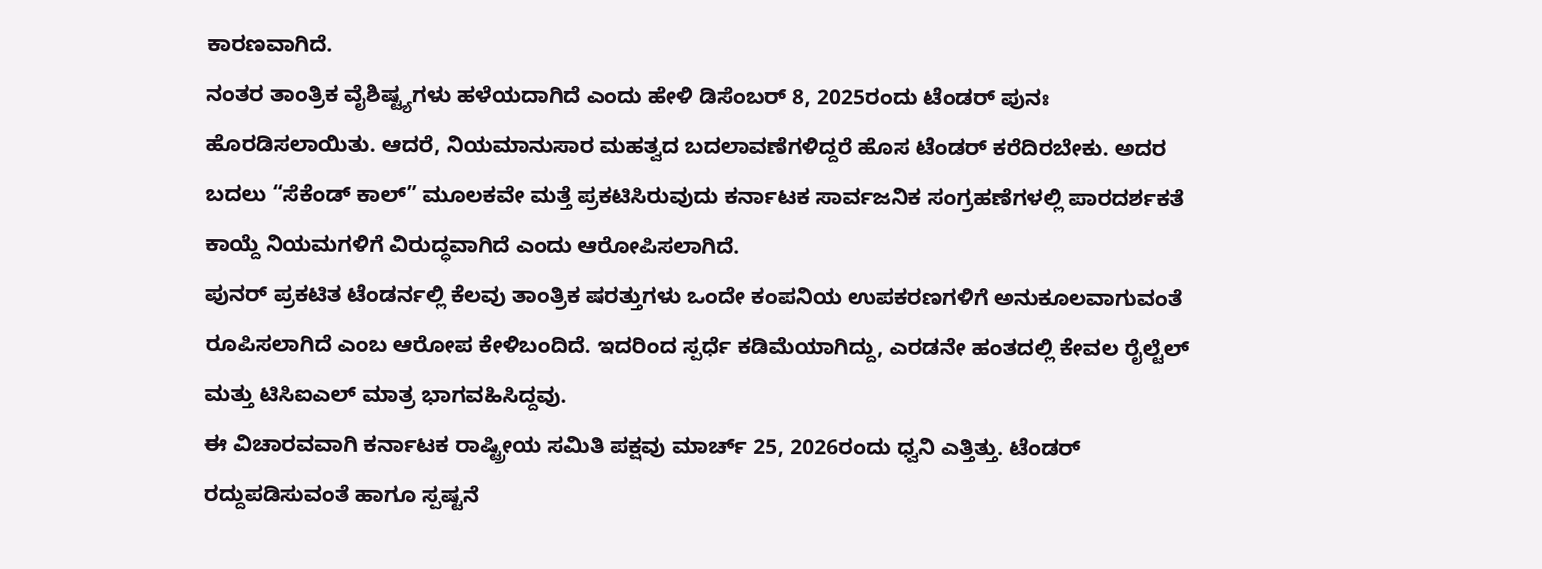ಕಾರಣವಾಗಿದೆ.
ನಂತರ ತಾಂತ್ರಿಕ ವೈಶಿಷ್ಟ್ಯಗಳು ಹಳೆಯದಾಗಿದೆ ಎಂದು ಹೇಳಿ ಡಿಸೆಂಬರ್ 8, 2025ರಂದು ಟೆಂಡರ್ ಪುನಃ ಹೊರಡಿಸಲಾಯಿತು. ಆದರೆ, ನಿಯಮಾನುಸಾರ ಮಹತ್ವದ ಬದಲಾವಣೆಗಳಿದ್ದರೆ ಹೊಸ ಟೆಂಡರ್ ಕರೆದಿರಬೇಕು. ಅದರ ಬದಲು “ಸೆಕೆಂಡ್ ಕಾಲ್” ಮೂಲಕವೇ ಮತ್ತೆ ಪ್ರಕಟಿಸಿರುವುದು ಕರ್ನಾಟಕ ಸಾರ್ವಜನಿಕ ಸಂಗ್ರಹಣೆಗಳಲ್ಲಿ ಪಾರದರ್ಶಕತೆ ಕಾಯ್ದೆ ನಿಯಮಗಳಿಗೆ ವಿರುದ್ಧವಾಗಿದೆ ಎಂದು ಆರೋಪಿಸಲಾಗಿದೆ.
ಪುನರ್ ಪ್ರಕಟಿತ ಟೆಂಡರ್ನಲ್ಲಿ ಕೆಲವು ತಾಂತ್ರಿಕ ಷರತ್ತುಗಳು ಒಂದೇ ಕಂಪನಿಯ ಉಪಕರಣಗಳಿಗೆ ಅನುಕೂಲವಾಗುವಂತೆ ರೂಪಿಸಲಾಗಿದೆ ಎಂಬ ಆರೋಪ ಕೇಳಿಬಂದಿದೆ. ಇದರಿಂದ ಸ್ಪರ್ಧೆ ಕಡಿಮೆಯಾಗಿದ್ದು, ಎರಡನೇ ಹಂತದಲ್ಲಿ ಕೇವಲ ರೈಲ್ಟೆಲ್ ಮತ್ತು ಟಿಸಿಐಎಲ್ ಮಾತ್ರ ಭಾಗವಹಿಸಿದ್ದವು.
ಈ ವಿಚಾರವವಾಗಿ ಕರ್ನಾಟಕ ರಾಷ್ಟ್ರೀಯ ಸಮಿತಿ ಪಕ್ಷವು ಮಾರ್ಚ್ 25, 2026ರಂದು ಧ್ವನಿ ಎತ್ತಿತ್ತು. ಟೆಂಡರ್ ರದ್ದುಪಡಿಸುವಂತೆ ಹಾಗೂ ಸ್ಪಷ್ಟನೆ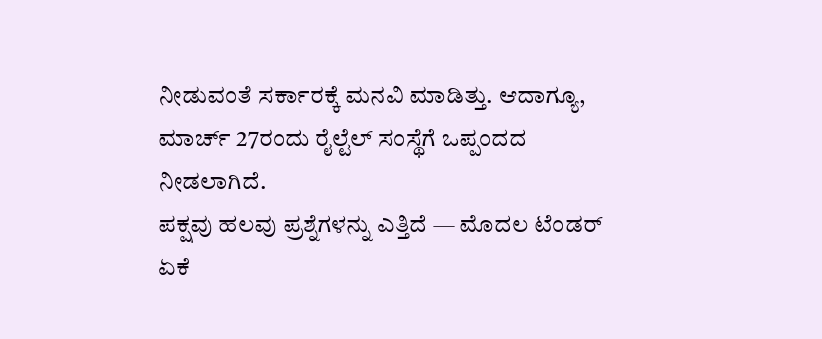ನೀಡುವಂತೆ ಸರ್ಕಾರಕ್ಕೆ ಮನವಿ ಮಾಡಿತ್ತು. ಆದಾಗ್ಯೂ, ಮಾರ್ಚ್ 27ರಂದು ರೈಲ್ಟೆಲ್ ಸಂಸ್ಥೆಗೆ ಒಪ್ಪಂದದ ನೀಡಲಾಗಿದೆ.
ಪಕ್ಷವು ಹಲವು ಪ್ರಶ್ನೆಗಳನ್ನು ಎತ್ತಿದೆ — ಮೊದಲ ಟೆಂಡರ್ ಏಕೆ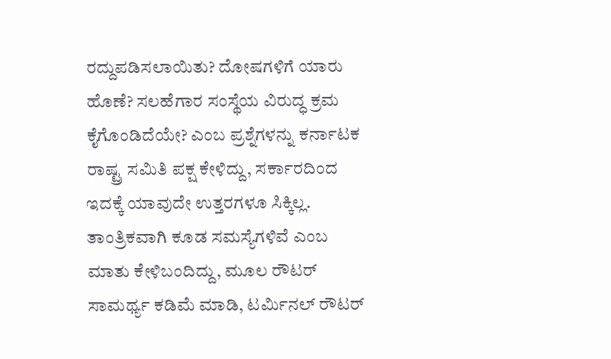ರದ್ದುಪಡಿಸಲಾಯಿತು? ದೋಷಗಳಿಗೆ ಯಾರು ಹೊಣೆ? ಸಲಹೆಗಾರ ಸಂಸ್ಥೆಯ ವಿರುದ್ಧ ಕ್ರಮ ಕೈಗೊಂಡಿದೆಯೇ? ಎಂಬ ಪ್ರಶ್ನೆಗಳನ್ನು ಕರ್ನಾಟಕ ರಾಷ್ಟ್ರ ಸಮಿತಿ ಪಕ್ಷ ಕೇಳಿದ್ದು, ಸರ್ಕಾರದಿಂದ ಇದಕ್ಕೆ ಯಾವುದೇ ಉತ್ತರಗಳೂ ಸಿಕ್ಕಿಲ್ಲ.
ತಾಂತ್ರಿಕವಾಗಿ ಕೂಡ ಸಮಸ್ಯೆಗಳಿವೆ ಎಂಬ ಮಾತು ಕೇಳಿಬಂದಿದ್ದು, ಮೂಲ ರೌಟರ್ ಸಾಮರ್ಥ್ಯ ಕಡಿಮೆ ಮಾಡಿ, ಟರ್ಮಿನಲ್ ರೌಟರ್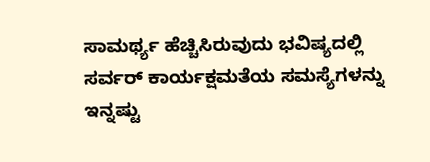ಸಾಮರ್ಥ್ಯ ಹೆಚ್ಚಿಸಿರುವುದು ಭವಿಷ್ಯದಲ್ಲಿ ಸರ್ವರ್ ಕಾರ್ಯಕ್ಷಮತೆಯ ಸಮಸ್ಯೆಗಳನ್ನು ಇನ್ನಷ್ಟು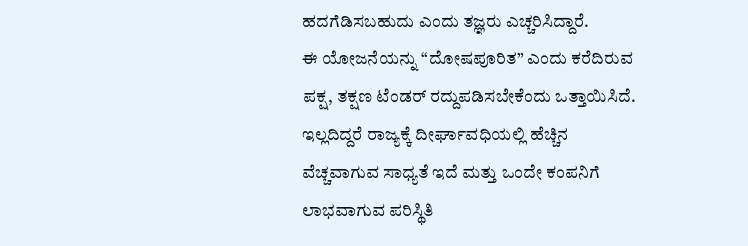ಹದಗೆಡಿಸಬಹುದು ಎಂದು ತಜ್ಞರು ಎಚ್ಚರಿಸಿದ್ದಾರೆ.
ಈ ಯೋಜನೆಯನ್ನು “ದೋಷಪೂರಿತ” ಎಂದು ಕರೆದಿರುವ ಪಕ್ಷ, ತಕ್ಷಣ ಟೆಂಡರ್ ರದ್ದುಪಡಿಸಬೇಕೆಂದು ಒತ್ತಾಯಿಸಿದೆ. ಇಲ್ಲದಿದ್ದರೆ ರಾಜ್ಯಕ್ಕೆ ದೀರ್ಘಾವಧಿಯಲ್ಲಿ ಹೆಚ್ಚಿನ ವೆಚ್ಚವಾಗುವ ಸಾಧ್ಯತೆ ಇದೆ ಮತ್ತು ಒಂದೇ ಕಂಪನಿಗೆ ಲಾಭವಾಗುವ ಪರಿಸ್ಥಿತಿ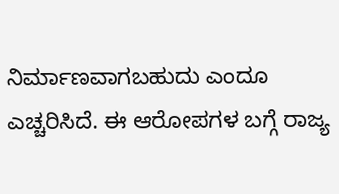ನಿರ್ಮಾಣವಾಗಬಹುದು ಎಂದೂ ಎಚ್ಚರಿಸಿದೆ. ಈ ಆರೋಪಗಳ ಬಗ್ಗೆ ರಾಜ್ಯ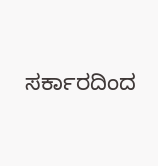ಸರ್ಕಾರದಿಂದ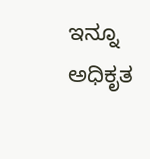ಇನ್ನೂ ಅಧಿಕೃತ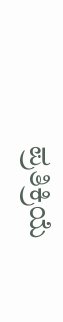ಪ್ರತಿಕ್ರಿಯೆ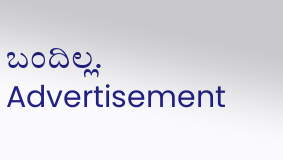ಬಂದಿಲ್ಲ.
Advertisement